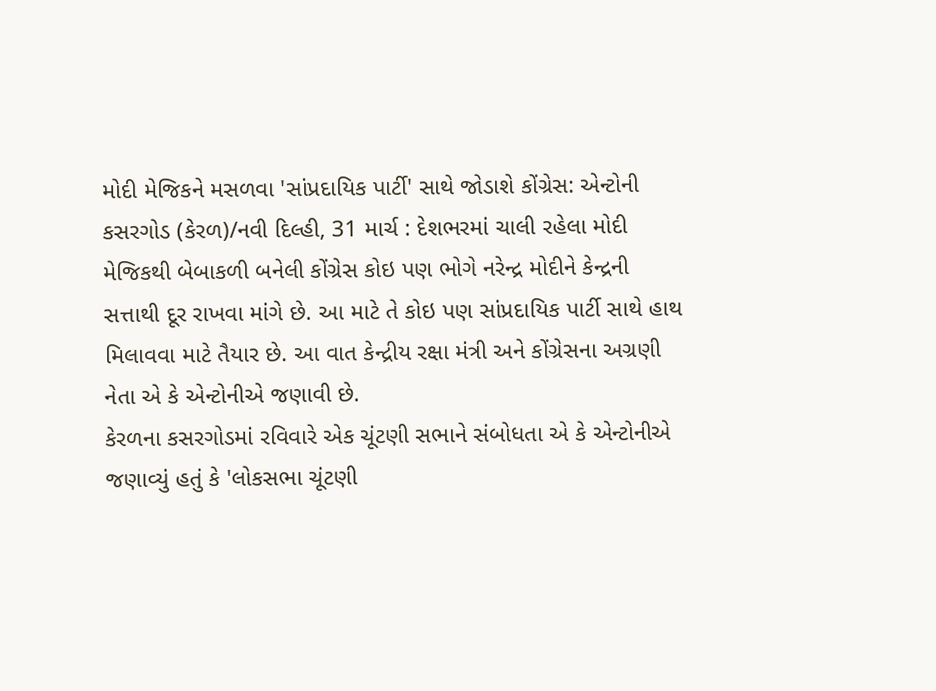મોદી મેજિકને મસળવા 'સાંપ્રદાયિક પાર્ટી' સાથે જોડાશે કોંગ્રેસ: એન્ટોની
કસરગોડ (કેરળ)/નવી દિલ્હી, 31 માર્ચ : દેશભરમાં ચાલી રહેલા મોદી મેજિકથી બેબાકળી બનેલી કોંગ્રેસ કોઇ પણ ભોગે નરેન્દ્ર મોદીને કેન્દ્રની સત્તાથી દૂર રાખવા માંગે છે. આ માટે તે કોઇ પણ સાંપ્રદાયિક પાર્ટી સાથે હાથ મિલાવવા માટે તૈયાર છે. આ વાત કેન્દ્રીય રક્ષા મંત્રી અને કોંગ્રેસના અગ્રણી નેતા એ કે એન્ટોનીએ જણાવી છે.
કેરળના કસરગોડમાં રવિવારે એક ચૂંટણી સભાને સંબોધતા એ કે એન્ટોનીએ જણાવ્યું હતું કે 'લોકસભા ચૂંટણી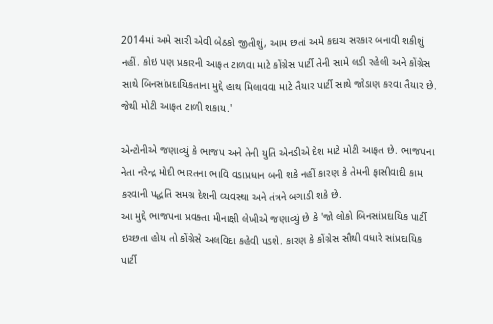2014માં અમે સારી એવી બેઠકો જીતીશું, આમ છતાં અમે કદાચ સરકાર બનાવી શકીશું નહીં. કોઇ પણ પ્રકારની આફત ટાળવા માટે કોંગ્રેસ પાર્ટી તેની સામે લડી રહેલી અને કોંગ્રેસ સાથે બિનસાંપ્રદાયિકતાના મુદ્દે હાથ મિલાવવા માટે તૈયાર પાર્ટી સાથે જોડાણ કરવા તૈયાર છે. જેથી મોટી આફત ટાળી શકાય.'

એન્ટોનીએ જણાવ્યું કે ભાજપ અને તેની યુતિ એનડીએ દેશ માટે મોટી આફત છે. ભાજપના નેતા નરેન્દ્ર મોદી ભારતના ભાવિ વડાપ્રધાન બની શકે નહીં કારણ કે તેમની ફાસીવાદી કામ કરવાની પદ્ધતિ સમગ્ર દેશની વ્યવસ્થા અને તંત્રને બગાડી શકે છે.
આ મુદ્દે ભાજપના પ્રવક્તા મીનાક્ષી લેખીએ જણાવ્યું છે કે 'જો લોકો બિનસાંપ્રદાયિક પાર્ટી ઇચ્છતા હોય તો કોંગ્રેસે અલવિદા કહેવી પડશે. કારણ કે કોંગ્રેસ સૌથી વધારે સાંપ્રદાયિક પાર્ટી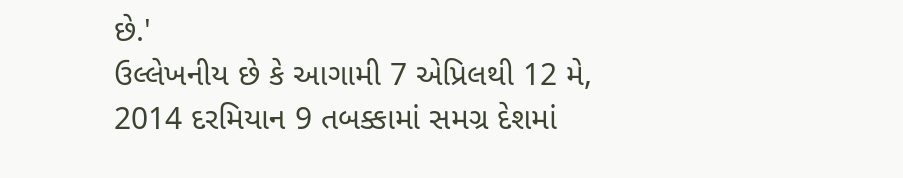છે.'
ઉલ્લેખનીય છે કે આગામી 7 એપ્રિલથી 12 મે, 2014 દરમિયાન 9 તબક્કામાં સમગ્ર દેશમાં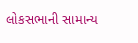લોકસભાની સામાન્ય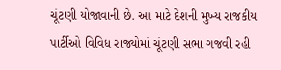ચૂંટણી યોજાવાની છે. આ માટે દેશની મુખ્ય રાજકીય પાર્ટીઓ વિવિધ રાજ્યોમાં ચૂંટણી સભા ગજવી રહી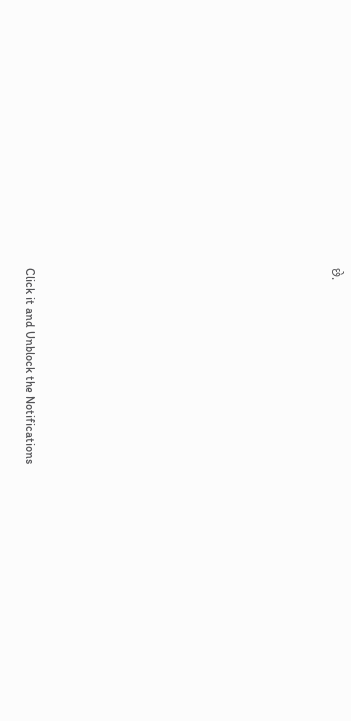છે.












Click it and Unblock the Notifications